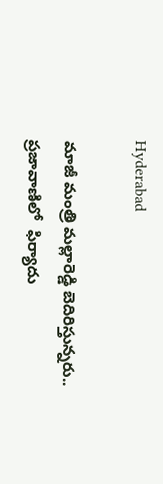Hyderabad

మాజీ మంత్రి మల్లారెడ్డి బెదిరిస్తున్నరు.. ప్రజావాణిలో  ఫిర్యాదు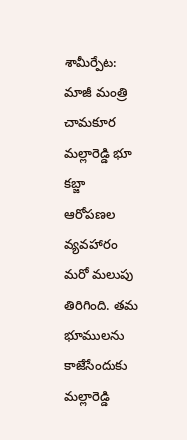శామీర్పేట: మాజీ మంత్రి చామకూర మల్లారెడ్డి భూ కబ్జా ఆరోపణల వ్యవహారం మరో మలుపు తిరిగింది. తమ భూములను కాజేసేందుకు మల్లారెడ్డి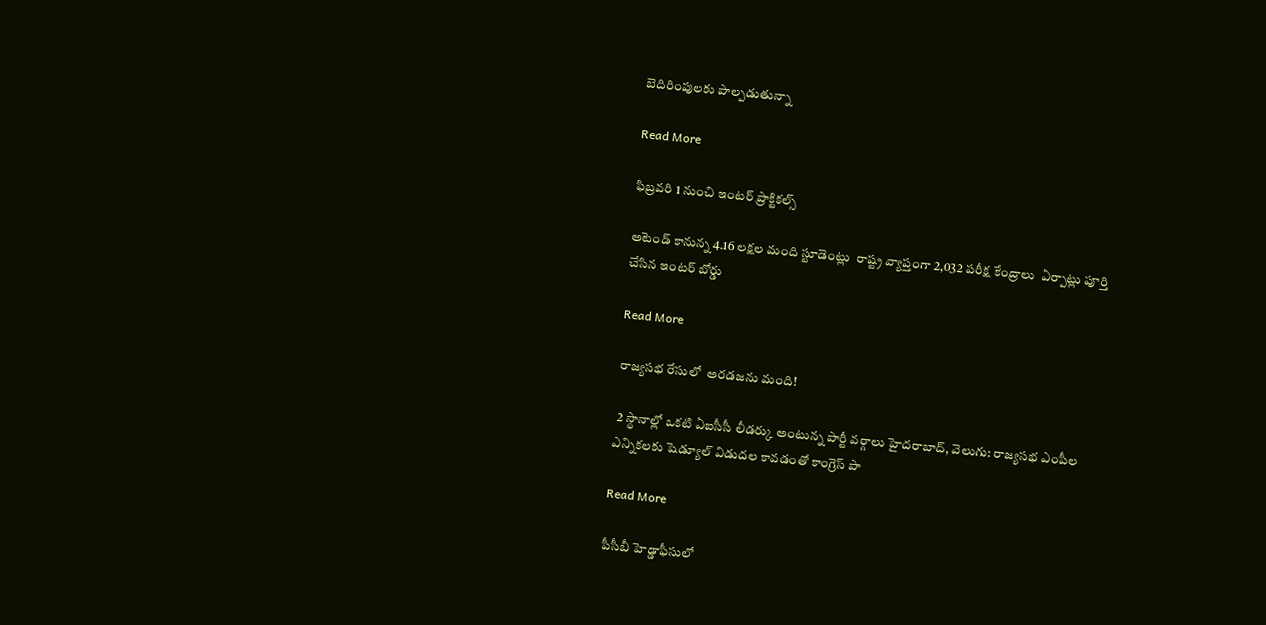బెదిరింపులకు పాల్పడుతున్నా

Read More

ఫిబ్రవరి 1 నుంచి ఇంటర్ ప్రాక్టికల్స్

అటెండ్ కానున్న 4.16 లక్షల మంది స్టూడెంట్లు  రాష్ట్ర వ్యాప్తంగా 2,032 పరీక్ష కేంద్రాలు  ఏర్పాట్లు పూర్తి చేసిన ఇంటర్ బోర్డు

Read More

రాజ్యసభ రేసులో  అరడజను మంది!

 2 స్థానాల్లో ఒకటి ఏఐసీసీ లీడర్కు అంటున్న పార్టీ వర్గాలు హైదరాబాద్, వెలుగు: రాజ్యసభ ఎంపీల ఎన్నికలకు షెడ్యూల్ విడుదల కావడంతో కాంగ్రెస్ పా

Read More

పీసీబీ హెడ్డాఫీసులో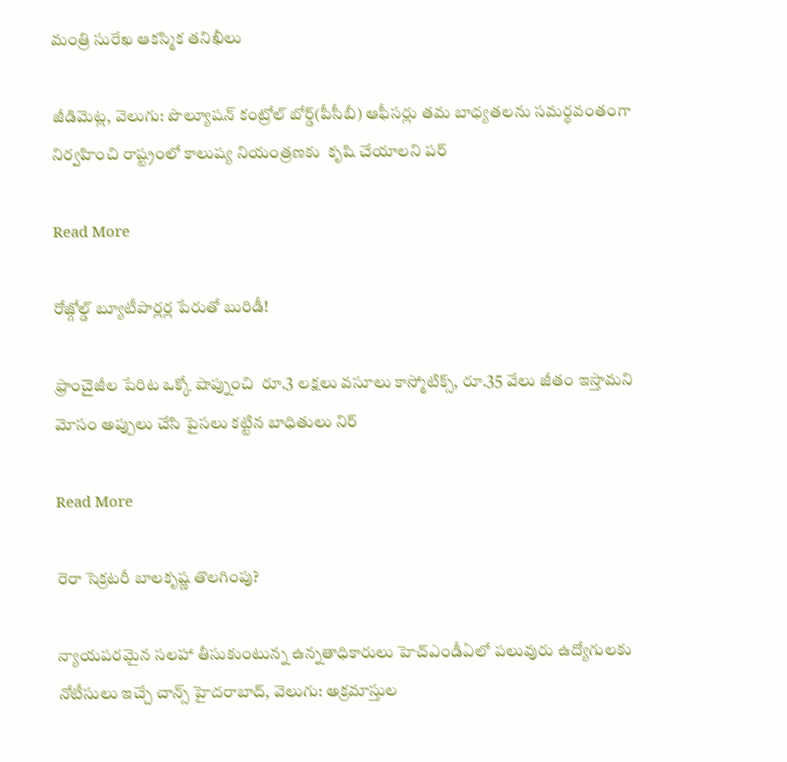మంత్రి సురేఖ ఆకస్మిక తనిఖీలు

జీడిమెట్ల, వెలుగు: పొల్యూషన్ కంట్రోల్ బోర్డ్(పీసీబీ) ఆఫీసర్లు తమ బాధ్యతలను సమర్థవంతంగా నిర్వహించి రాష్ట్రంలో కాలుష్య నియంత్రణకు  కృషి చేయాలని పర్

Read More

రోజ్గోల్డ్ బ్యూటీపార్లర్ల పేరుతో బురిడీ!

ఫ్రాంచైజీల పేరిట ఒక్కో షాప్నుంచి  రూ.3 లక్షలు వసూలు కాస్మోటిక్స్, రూ.35 వేలు జీతం ఇస్తామని మోసం అప్పులు చేసి పైసలు కట్టిన బాధితులు నిర్

Read More

రెరా సెక్రటరీ బాలకృష్ణ తొలగింపు?

న్యాయపరమైన సలహా తీసుకుంటున్న ఉన్నతాధికారులు హెచ్ఎండీఏలో పలువురు ఉద్యోగులకు నోటీసులు ఇచ్చే చాన్స్ హైదరాబాద్, వెలుగు: అక్రమాస్తుల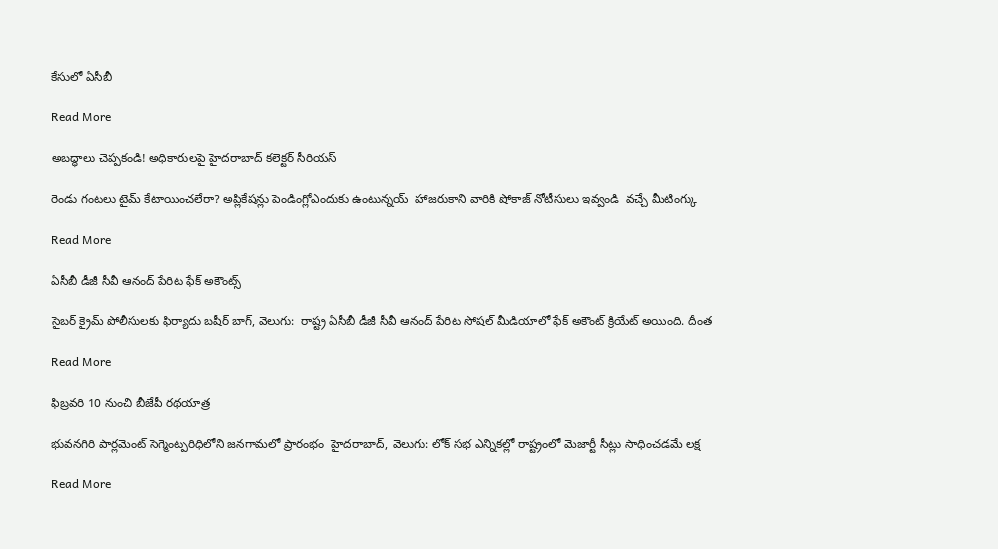కేసులో ఏసీబీ

Read More

అబద్ధాలు చెప్పకండి! అధికారులపై హైదరాబాద్ కలెక్టర్ సీరియస్

రెండు గంటలు టైమ్ కేటాయించలేరా? అప్లికేషన్లు పెండింగ్లోఎందుకు ఉంటున్నయ్  హాజరుకాని వారికి షోకాజ్ నోటీసులు ఇవ్వండి  వచ్చే మీటింగ్కు

Read More

ఏసీబీ డీజీ సీవీ ఆనంద్ పేరిట ఫేక్ అకౌంట్స్

సైబర్ క్రైమ్ పోలీసులకు ఫిర్యాదు బషీర్ బాగ్, వెలుగు:  రాష్ట్ర ఏసీబీ డీజీ సీవీ ఆనంద్ పేరిట సోషల్ మీడియాలో ఫేక్ అకౌంట్ క్రియేట్ అయింది. దీంత

Read More

ఫిబ్రవరి 10 నుంచి బీజేపీ రథయాత్ర

భువనగిరి పార్లమెంట్ సెగ్మెంట్పరిధిలోని జనగామలో ప్రారంభం  హైదరాబాద్, వెలుగు: లోక్ సభ ఎన్నికల్లో రాష్ట్రంలో మెజార్టీ సీట్లు సాధించడమే లక్ష

Read More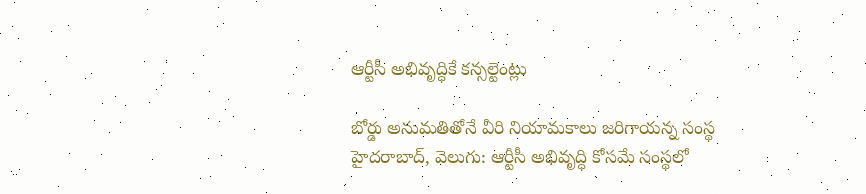ఆర్టీసీ అభివృద్ధికే కన్సల్టెంట్లు

బోర్డు అనుమతితోనే వీరి నియామకాలు జరిగాయన్న సంస్థ  హైదరాబాద్, వెలుగు: ఆర్టీసీ అభివృద్ధి కోసమే సంస్థలో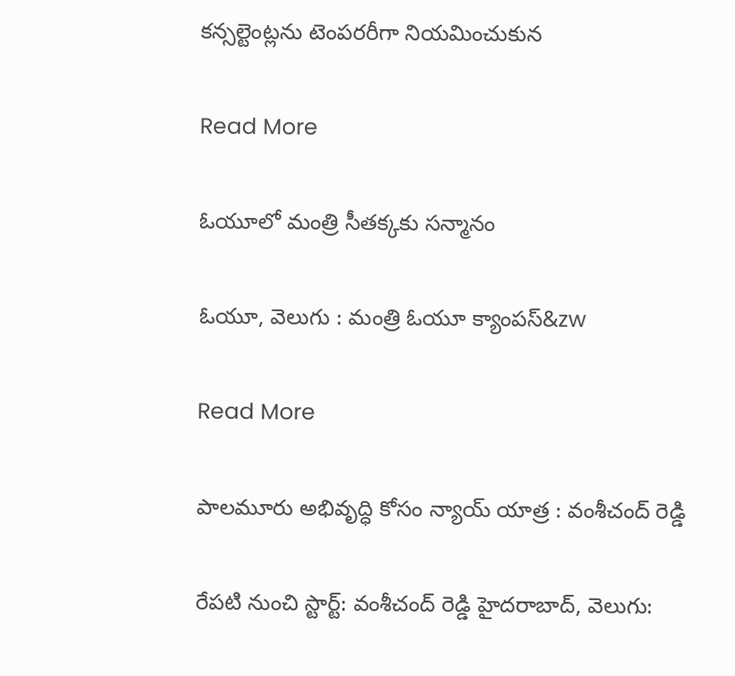కన్సల్టెంట్లను టెంపరరీగా నియమించుకున

Read More

ఓయూలో మంత్రి సీతక్కకు సన్మానం

ఓయూ, వెలుగు : మంత్రి ఓయూ క్యాంపస్‌‌‌‌‌‌‌‌‌‌‌‌‌‌‌‌‌‌‌&zw

Read More

పాలమూరు అభివృద్ధి కోసం న్యాయ్ యాత్ర : వంశీచంద్ రెడ్డి

రేపటి నుంచి స్టార్ట్: వంశీచంద్ రెడ్డి హైదరాబాద్, వెలుగు: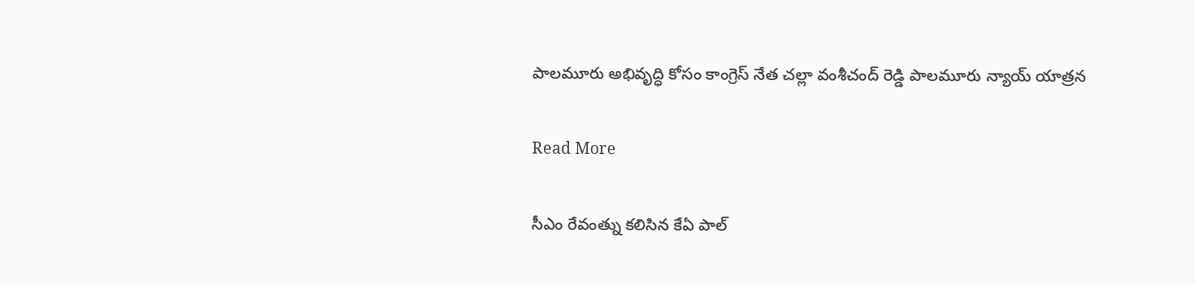పాలమూరు అభివృద్ధి కోసం కాంగ్రెస్ నేత చల్లా వంశీచంద్ రెడ్డి పాలమూరు న్యాయ్ యాత్రన

Read More

సీఎం రేవంత్ను కలిసిన కేఏ పాల్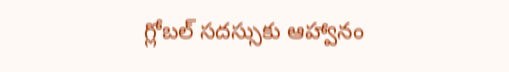గ్లోబల్ సదస్సుకు ఆహ్వానం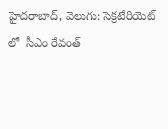హైదరాబాద్, వెలుగు: సెక్రటేరియెట్ లో  సీఎం రేవంత్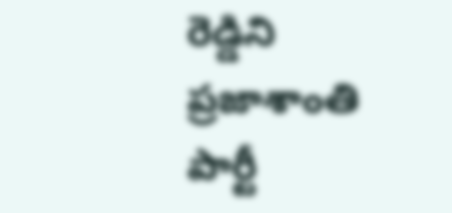రెడ్డిని ప్రజాశాంతి పార్టీ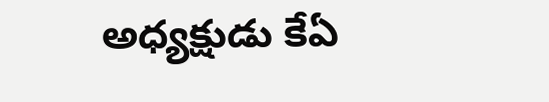అధ్యక్షుడు కేఏ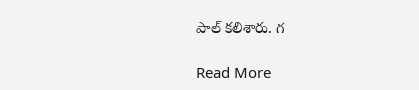పాల్ కలిశారు. గ

Read More